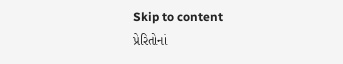Skip to content
પ્રેરિતોનાં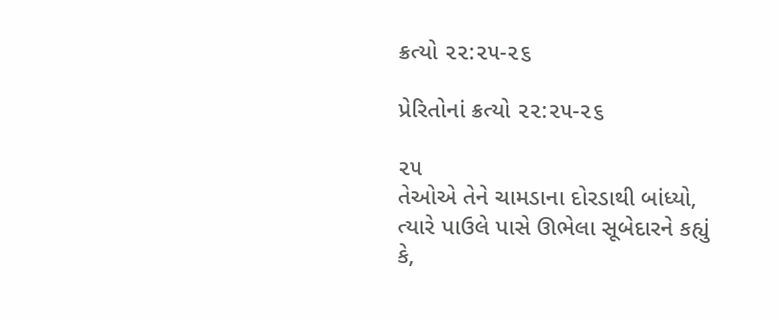ક્રત્યો ૨૨:૨૫-૨૬

પ્રેરિતોનાં ક્રત્યો ૨૨:૨૫-૨૬

૨૫
તેઓએ તેને ચામડાના દોરડાથી બાંધ્યો, ત્યારે પાઉલે પાસે ઊભેલા સૂબેદારને કહ્યું કે,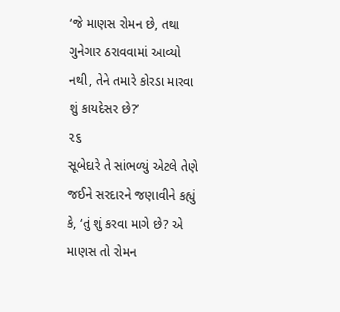‘જે માણસ રોમન છે, તથા ગુનેગાર ઠરાવવામાં આવ્યો નથી, તેને તમારે કોરડા મારવા શું કાયદેસર છે?’
૨૬
સૂબેદારે તે સાંભળ્યું એટલે તેણે જઈને સરદારને જણાવીને કહ્યું કે, ‘તું શું કરવા માગે છે? એ માણસ તો રોમન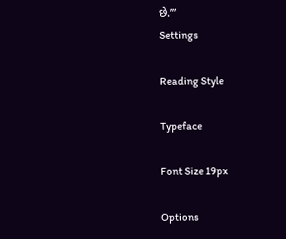છે.’”
Settings

Reading Style

Typeface

Font Size 19px

Options